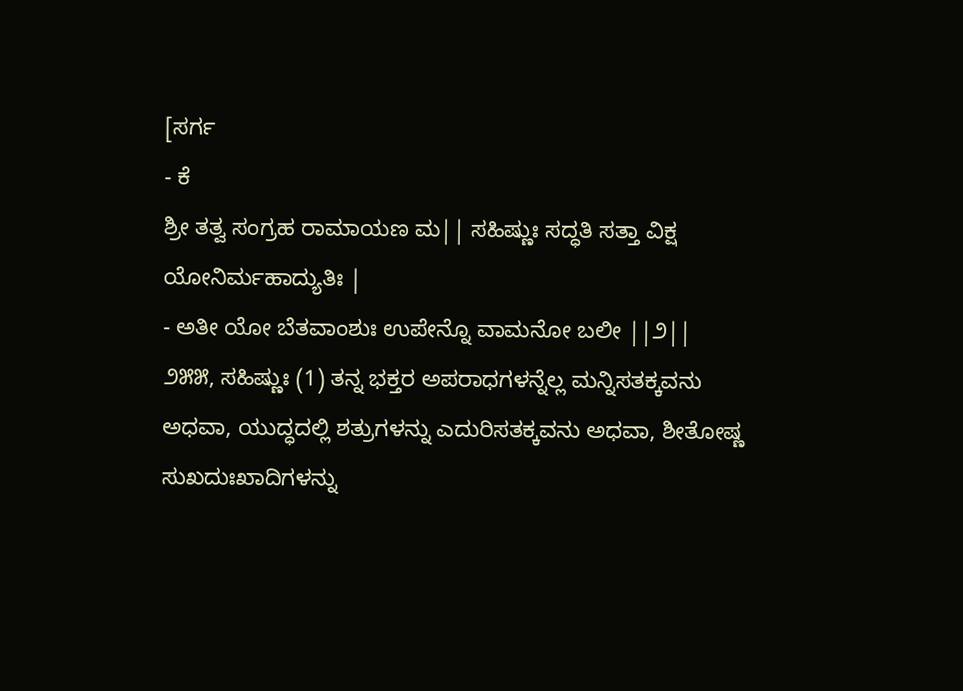[ಸರ್ಗ
- ಕೆ
ಶ್ರೀ ತತ್ವ ಸಂಗ್ರಹ ರಾಮಾಯಣ ಮ|| ಸಹಿಷ್ಣುಃ ಸದ್ಧತಿ ಸತ್ತಾ ವಿಕ್ಷ ಯೋನಿರ್ಮಹಾದ್ಯುತಿಃ |
- ಅತೀ ಯೋ ಬೆತವಾಂಶುಃ ಉಪೇನ್ನೊ ವಾಮನೋ ಬಲೀ ||೨||
೨೫೫, ಸಹಿಷ್ಣುಃ (1) ತನ್ನ ಭಕ್ತರ ಅಪರಾಧಗಳನ್ನೆಲ್ಲ ಮನ್ನಿಸತಕ್ಕವನು ಅಧವಾ, ಯುದ್ಧದಲ್ಲಿ ಶತ್ರುಗಳನ್ನು ಎದುರಿಸತಕ್ಕವನು ಅಧವಾ, ಶೀತೋಷ್ಣ ಸುಖದುಃಖಾದಿಗಳನ್ನು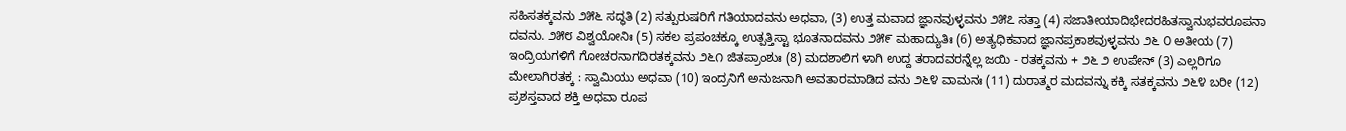ಸಹಿಸತಕ್ಕವನು ೨೫೬ ಸದ್ಧತಿ (2) ಸತ್ಪುರುಷರಿಗೆ ಗತಿಯಾದವನು ಅಧವಾ, (3) ಉತ್ತ ಮವಾದ ಜ್ಞಾನವುಳ್ಳವನು ೨೫೭ ಸತ್ತಾ (4) ಸಜಾತೀಯಾದಿಭೇದರಹಿತಸ್ವಾನುಭವರೂಪನಾ ದವನು. ೨೫೮ ವಿಶ್ವಯೋನಿಃ (5) ಸಕಲ ಪ್ರಪಂಚಕ್ಕೂ ಉತ್ಪತ್ತಿಸ್ಟಾ ಭೂತನಾದವನು ೨೫೯ ಮಹಾದ್ಯುತಿಃ (6) ಅತ್ಯಧಿಕವಾದ ಜ್ಞಾನಪ್ರಕಾಶವುಳ್ಳವನು ೨೬ ೦ ಅತೀಯ (7) ಇಂದ್ರಿಯಗಳಿಗೆ ಗೋಚರನಾಗದಿರತಕ್ಕವನು ೨೬೧ ಜಿತಪ್ರಾಂಶುಃ (8) ಮದಶಾಲಿಗ ಳಾಗಿ ಉದ್ದ ತರಾದವರನ್ನೆಲ್ಲ ಜಯಿ - ರತಕ್ಕವನು + ೨೬ ೨ ಉಪೇನ್ (3) ಎಲ್ಲರಿಗೂ ಮೇಲಾಗಿರತಕ್ಕ : ಸ್ವಾಮಿಯು ಅಧವಾ (10) ಇಂದ್ರನಿಗೆ ಅನುಜನಾಗಿ ಅವತಾರಮಾಡಿದ ವನು ೨೬೪ ವಾಮನಃ (11) ದುರಾತ್ಮರ ಮದವನ್ನು ಕಕ್ಕಿ ಸತಕ್ಕವನು ೨೬೪ ಬರೀ (12) ಪ್ರಶಸ್ತವಾದ ಶಕ್ತಿ ಅಧವಾ ರೂಪ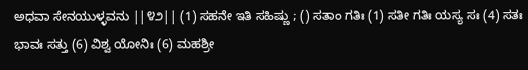ಅಧವಾ ಸೇನಯುಳ್ಳವನು ||೪೨|| (1) ಸಹನೇ ಇತಿ ಸಹಿಷ್ಣು ; () ಸತಾಂ ಗತಿಃ (1) ಸತೀ ಗತಿಃ ಯಸ್ಯ ಸಃ (4) ಸತಃ ಭಾವಃ ಸತ್ತು (6) ವಿಶ್ವ ಯೋನಿಃ (6) ಮಹಶ್ರೀ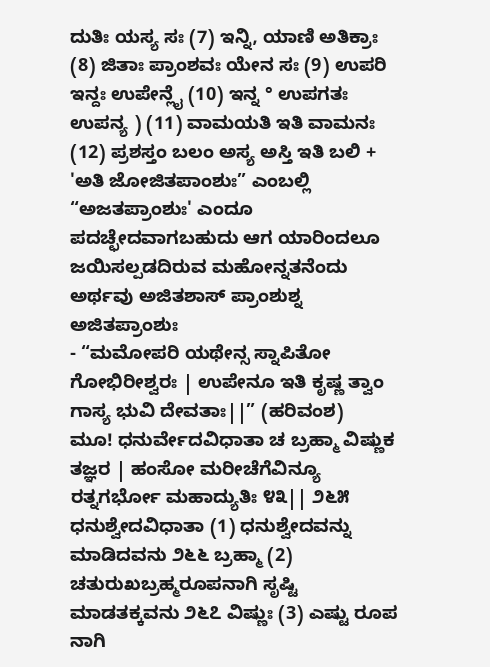ದುತಿಃ ಯಸ್ಯ ಸಃ (7) ಇನ್ನಿ, ಯಾಣಿ ಅತಿಕ್ರಾಃ (8) ಜಿತಾಃ ಪ್ರಾಂಶವಃ ಯೇನ ಸಃ (9) ಉಪರಿ ಇನ್ದಃ ಉಪೇನ್ಲೈ (10) ಇನ್ನ ° ಉಪಗತಃ ಉಪನ್ಯ ) (11) ವಾಮಯತಿ ಇತಿ ವಾಮನಃ (12) ಪ್ರಶಸ್ತಂ ಬಲಂ ಅಸ್ಯ ಅಸ್ತಿ ಇತಿ ಬಲಿ + 'ಅತಿ ಜೋಜಿತಪಾಂಶುಃ” ಎಂಬಲ್ಲಿ “ಅಜತಪ್ರಾಂಶುಃ' ಎಂದೂ ಪದಚ್ಛೇದವಾಗಬಹುದು ಆಗ ಯಾರಿಂದಲೂ ಜಯಿಸಲ್ಪಡದಿರುವ ಮಹೋನ್ನತನೆಂದು ಅರ್ಥವು ಅಜಿತಶಾಸ್ ಪ್ರಾಂಶುಶ್ನ ಅಜಿತಪ್ರಾಂಶುಃ
- “ಮಮೋಪರಿ ಯಥೇನ್ಸ ಸ್ನಾಪಿತೋ ಗೋಭಿರೀಶ್ವರಃ | ಉಪೇನೂ ಇತಿ ಕೃಷ್ಣ ತ್ವಾಂ ಗಾಸ್ಯ ಭುವಿ ದೇವತಾಃ||” (ಹರಿವಂಶ)
ಮೂ! ಧನುರ್ವೇದವಿಧಾತಾ ಚ ಬ್ರಹ್ಮಾ ವಿಷ್ಣುಕ ತಜ್ಞರ | ಹಂಸೋ ಮರೀಚೆಗೆವಿನ್ಯೂ ರತ್ನಗರ್ಭೋ ಮಹಾದ್ಯುತಿಃ ೪೩|| ೨೬೫ ಧನುಶ್ವೇದವಿಧಾತಾ (1) ಧನುಶ್ವೇದವನ್ನು ಮಾಡಿದವನು ೨೬೬ ಬ್ರಹ್ಮಾ (2) ಚತುರುಖಬ್ರಹ್ಮರೂಪನಾಗಿ ಸೃಷ್ಟಿ ಮಾಡತಕ್ಕವನು ೨೬೭ ವಿಷ್ಣುಃ (3) ಎಷ್ಟು ರೂಪ ನಾಗಿ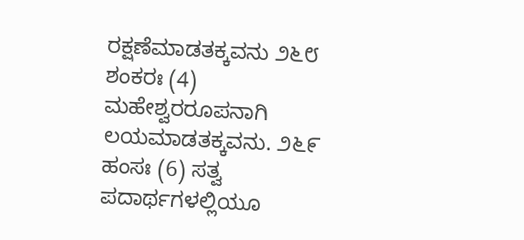ರಕ್ಷಣೆಮಾಡತಕ್ಕವನು ೨೬೮ ಶಂಕರಃ (4) ಮಹೇಶ್ವರರೂಪನಾಗಿ ಲಯಮಾಡತಕ್ಕವನು. ೨೬೯ ಹಂಸಃ (6) ಸತ್ವ ಪದಾರ್ಥಗಳಲ್ಲಿಯೂ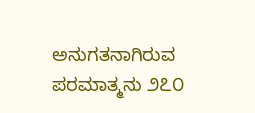ಅನುಗತನಾಗಿರುವ ಪರಮಾತ್ಮನು ೨೭೦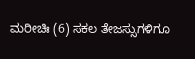ಮರೀಚಿಃ (6) ಸಕಲ ತೇಜಸ್ಸುಗಳಿಗೂ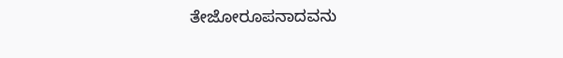ತೇಜೋರೂಪನಾದವನು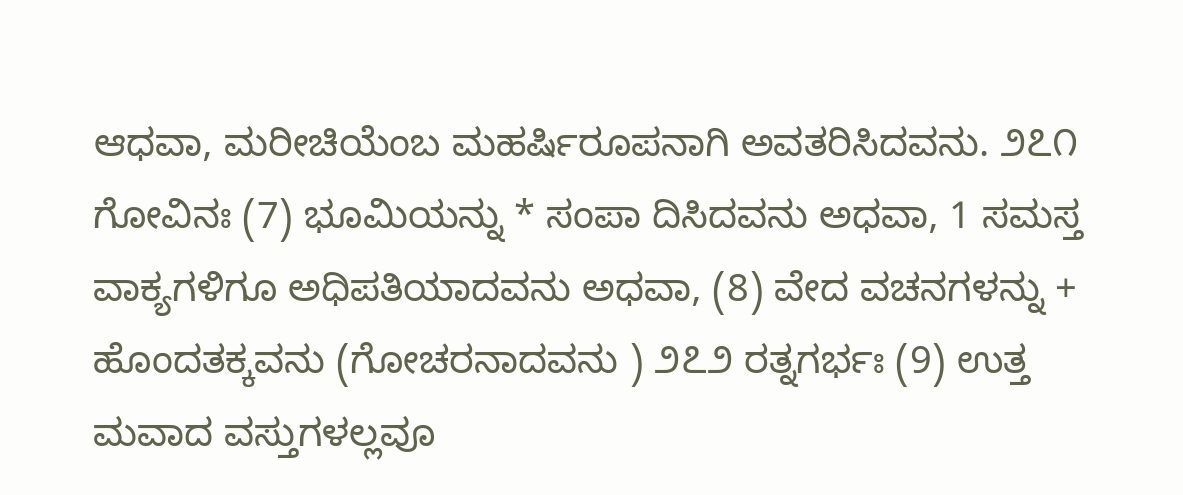ಆಧವಾ, ಮರೀಚಿಯೆಂಬ ಮಹರ್ಷಿರೂಪನಾಗಿ ಅವತರಿಸಿದವನು. ೨೭೧ ಗೋವಿನಃ (7) ಭೂಮಿಯನ್ನು * ಸಂಪಾ ದಿಸಿದವನು ಅಧವಾ, 1 ಸಮಸ್ತ ವಾಕ್ಯಗಳಿಗೂ ಅಧಿಪತಿಯಾದವನು ಅಧವಾ, (8) ವೇದ ವಚನಗಳನ್ನು + ಹೊಂದತಕ್ಕವನು (ಗೋಚರನಾದವನು ) ೨೭೨ ರತ್ನಗರ್ಭಃ (9) ಉತ್ತ ಮವಾದ ವಸ್ತುಗಳಲ್ಲವೂ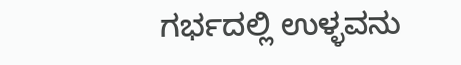ಗರ್ಭದಲ್ಲಿ ಉಳ್ಳವನು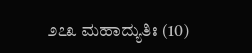೨೭೩ ಮಹಾದ್ಯುತಿಃ (10)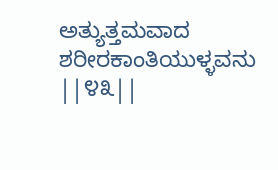ಅತ್ಯುತ್ತಮವಾದ ಶರೀರಕಾಂತಿಯುಳ್ಳವನು ||೪೩||